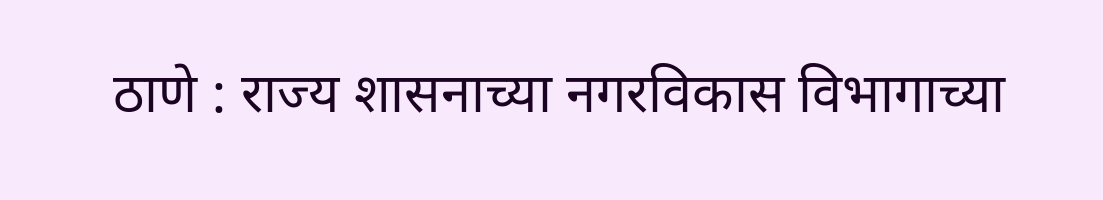ठाणे : राज्य शासनाच्या नगरविकास विभागाच्या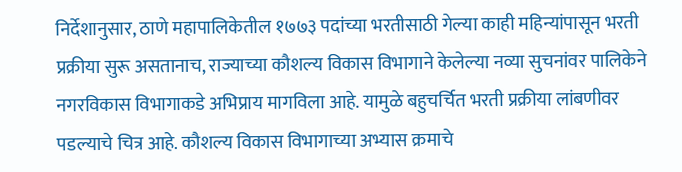निर्देशानुसार, ठाणे महापालिकेतील १७७३ पदांच्या भरतीसाठी गेल्या काही महिन्यांपासून भरती प्रक्रीया सुरू असतानाच, राज्याच्या कौशल्य विकास विभागाने केलेल्या नव्या सुचनांवर पालिकेने नगरविकास विभागाकडे अभिप्राय मागविला आहे. यामुळे बहुचर्चित भरती प्रक्रीया लांबणीवर पडल्याचे चित्र आहे. कौशल्य विकास विभागाच्या अभ्यास क्रमाचे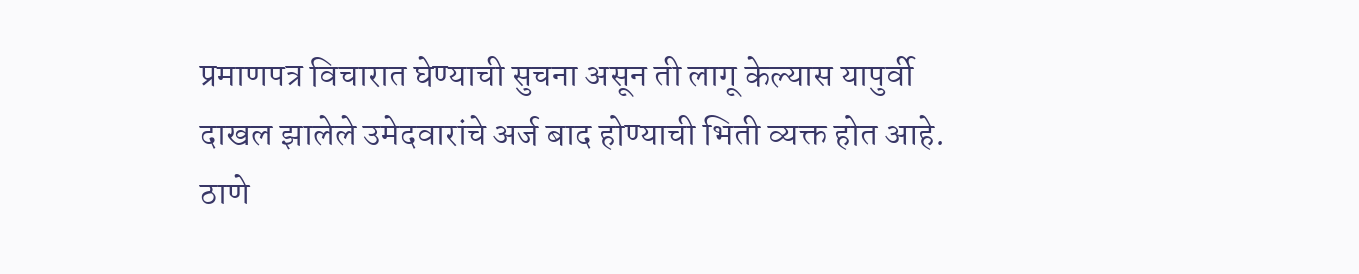प्रमाणपत्र विचारात घेण्याची सुचना असून ती लागू केल्यास यापुर्वी दाखल झालेले उमेदवारांचे अर्ज बाद होण्याची भिती व्यक्त होत आहे.
ठाणे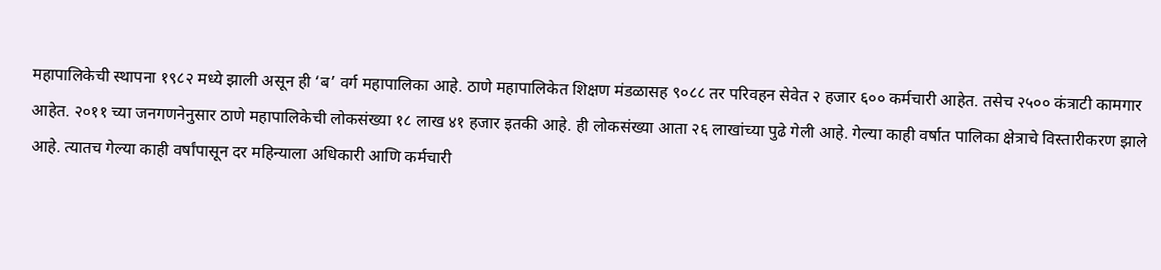महापालिकेची स्थापना १९८२ मध्ये झाली असून ही ‘ब’ वर्ग महापालिका आहे. ठाणे महापालिकेत शिक्षण मंडळासह ९०८८ तर परिवहन सेवेत २ हजार ६०० कर्मचारी आहेत. तसेच २५०० कंत्राटी कामगार आहेत. २०११ च्या जनगणनेनुसार ठाणे महापालिकेची लोकसंख्या १८ लाख ४१ हजार इतकी आहे. ही लोकसंख्या आता २६ लाखांच्या पुढे गेली आहे. गेल्या काही वर्षात पालिका क्षेत्राचे विस्तारीकरण झाले आहे. त्यातच गेल्या काही वर्षांपासून दर महिन्याला अधिकारी आणि कर्मचारी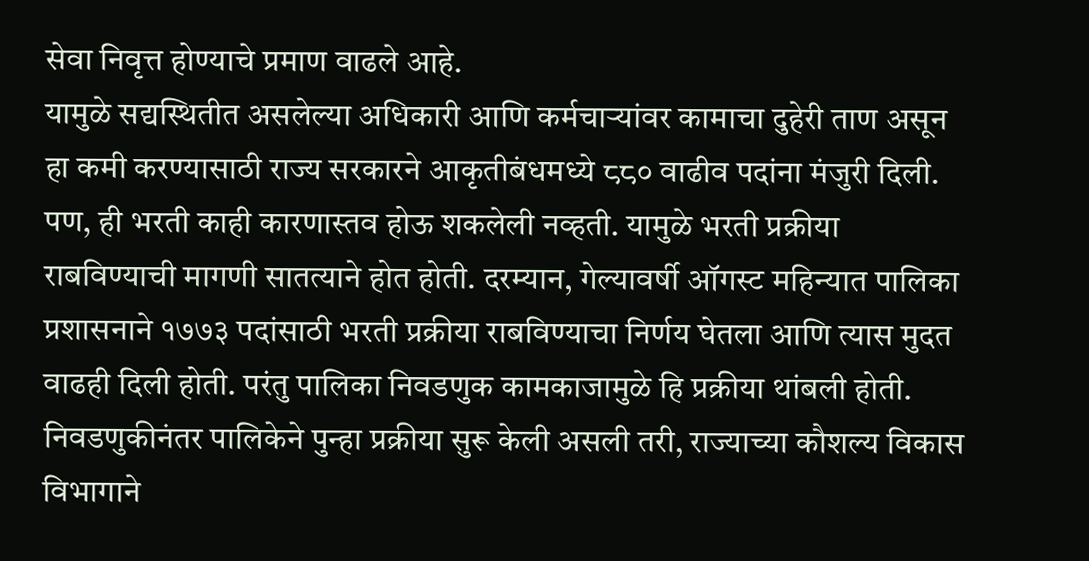सेवा निवृत्त होण्याचे प्रमाण वाढले आहे.
यामुळे सद्यस्थितीत असलेल्या अधिकारी आणि कर्मचाऱ्यांवर कामाचा दुहेरी ताण असून हा कमी करण्यासाठी राज्य सरकारने आकृतीबंधमध्ये ८८० वाढीव पदांना मंजुरी दिली. पण, ही भरती काही कारणास्तव होऊ शकलेली नव्हती. यामुळे भरती प्रक्रीया राबविण्याची मागणी सातत्याने होत होती. दरम्यान, गेल्यावर्षी ऑगस्ट महिन्यात पालिका प्रशासनाने १७७३ पदांसाठी भरती प्रक्रीया राबविण्याचा निर्णय घेतला आणि त्यास मुदत वाढही दिली होती. परंतु पालिका निवडणुक कामकाजामुळे हि प्रक्रीया थांबली होती. निवडणुकीनंतर पालिकेने पुन्हा प्रक्रीया सुरू केली असली तरी, राज्याच्या कौशल्य विकास विभागाने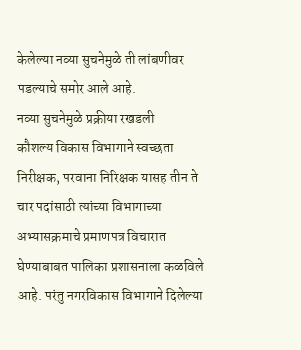केलेल्या नव्या सुचनेमुळे ती लांबणीवर पडल्याचे समोर आले आहे.
नव्या सुचनेमुळे प्रक्रीया रखडली
कौशल्य विकास विभागाने स्वच्छता निरीक्षक, परवाना निरिक्षक यासह तीन ते चार पदांसाठी त्यांच्या विभागाच्या अभ्यासक्रमाचे प्रमाणपत्र विचारात घेण्याबाबत पालिका प्रशासनाला कळविले आहे. परंतु नगरविकास विभागाने दिलेल्या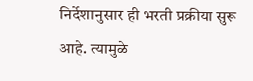निर्देशानुसार ही भरती प्रक्रीया सुरू आहे. त्यामुळे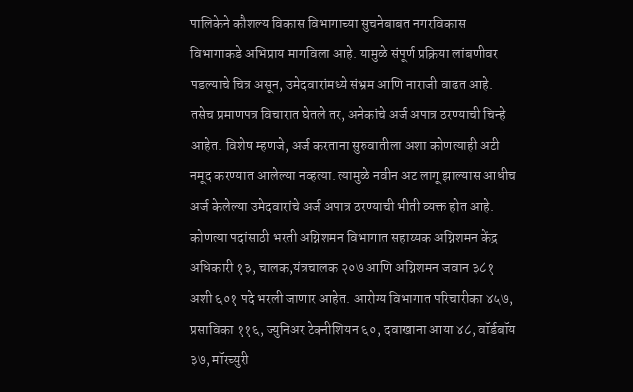पालिकेने कौशल्य विकास विभागाच्या सुचनेबाबत नगरविकास विभागाकडे अभिप्राय मागविला आहे. यामुळे संपूर्ण प्रक्रिया लांबणीवर पडल्याचे चित्र असून, उमेदवारांमध्ये संभ्रम आणि नाराजी वाढत आहे. तसेच प्रमाणपत्र विचारात घेतले तर, अनेकांचे अर्ज अपात्र ठरण्याची चिन्हे आहेत. विशेष म्हणजे, अर्ज करताना सुरुवातीला अशा कोणत्याही अटी नमूद करण्यात आलेल्या नव्हत्या. त्यामुळे नवीन अट लागू झाल्यास आधीच अर्ज केलेल्या उमेदवारांचे अर्ज अपात्र ठरण्याची भीती व्यक्त होत आहे.
कोणत्या पदांसाठी भरती अग्निशमन विभागात सहाय्यक अग्निशमन केंद्र अधिकारी १३, चालक,यंत्रचालक २०७ आणि अग्निशमन जवान ३८१ अशी ६०१ पदे भरली जाणार आहेत. आरोग्य विभागात परिचारीका ४५७, प्रसाविका ११६, ज्युनिअर टेक्नीशियन ६०, दवाखाना आया ४८, वॉर्डबॉय ३७, मॉरच्युरी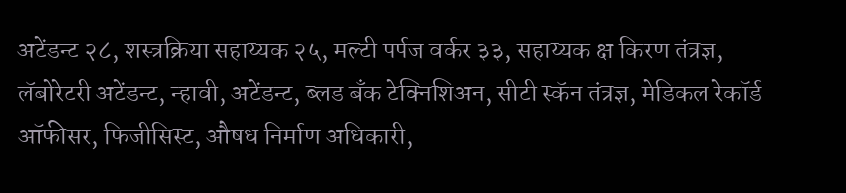अटेंडन्ट २८, शस्त्रक्रिया सहाय्यक २५, मल्टी पर्पज वर्कर ३३, सहाय्यक क्ष किरण तंत्रज्ञ, लॅबोरेटरी अटेंडन्ट, न्हावी, अटेंडन्ट, ब्लड बँक टेक्निशिअन, सीटी स्कॅन तंत्रज्ञ, मेडिकल रेकॉर्ड ऑफीसर, फिजीसिस्ट, औषध निर्माण अधिकारी,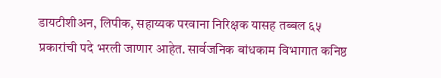डायटीशीअन, लिपीक, सहाय्यक परवाना निरिक्षक यासह तब्बल ६५ प्रकारांची पदे भरली जाणार आहेत. सार्वजनिक बांधकाम विभागात कनिष्ठ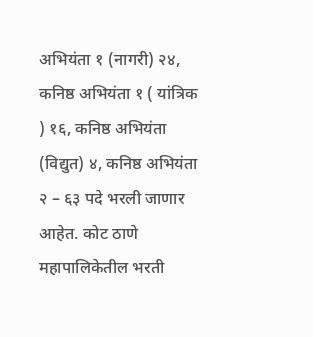अभियंता १ (नागरी) २४, कनिष्ठ अभियंता १ ( यांत्रिक ) १६, कनिष्ठ अभियंता (विद्युत) ४, कनिष्ठ अभियंता २ – ६३ पदे भरली जाणार आहेत. कोट ठाणे महापालिकेतील भरती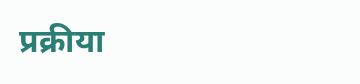प्रक्रीया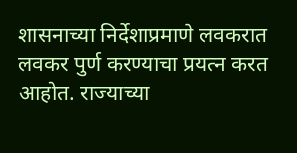शासनाच्या निर्देशाप्रमाणे लवकरात लवकर पुर्ण करण्याचा प्रयत्न करत आहोत. राज्याच्या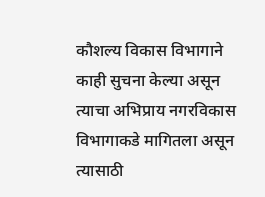कौशल्य विकास विभागाने काही सुचना केल्या असून त्याचा अभिप्राय नगरविकास विभागाकडे मागितला असून त्यासाठी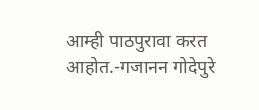आम्ही पाठपुरावा करत आहोत.-गजानन गोदेपुरे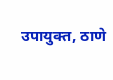उपायुक्त, ठाणे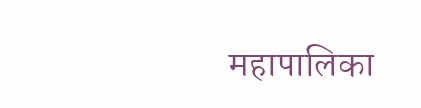महापालिका